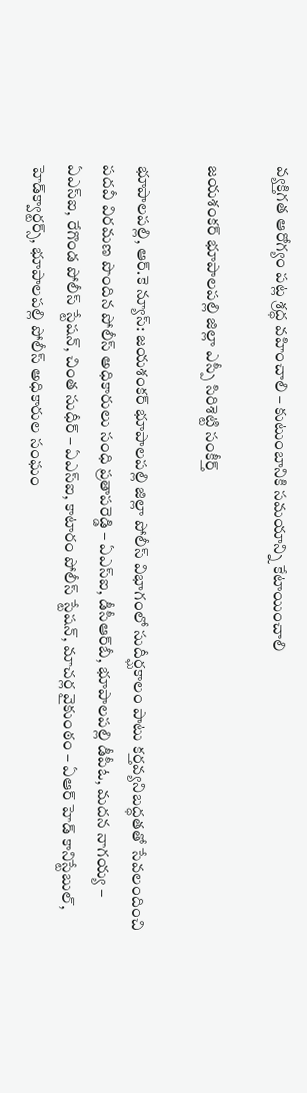వ్యక్తిగత ఆరోగ్యం పట్ల శ్రద్ధ వహించాలి – కుటుంబానికి సమయాన్ని కేటాయించాలి

జయశంకర్ భూపాలపల్లి జిల్లా ఎస్పీ సిరిశెట్టి సంకీర్త్

భూపాలపల్లి, ఆర్.కె న్యూస్: జయశంకర్ భూపాలపల్లి జిల్లా పోలీస్ విభాగంలో సుదీర్ఘకాలం పాటు కర్తవ్యనిబద్ధతతో సేవలందించి పదవీ విరమణ పొందిన పోలీస్ అధికారులు సంధి ప్రతాపరెడ్డి – ఏఎస్‌ఐ, డీసీఆర్‌బీ, భూపాలపల్లి డీపీఓ, మదన నాగయ్య – ఏఎస్‌ఐ, రేగొండ పోలీస్ స్టేషన్, చింత సుధీర్ – ఏఎస్‌ఐ, కాటారం పోలీస్ స్టేషన్, మాచర్ల వైకుంఠం – ఏఆర్ హెడ్ కానిస్టేబుల్, హెడ్‌క్వార్టర్స్, భూపాలపల్లి పోలీస్ అధికారుల సంఘం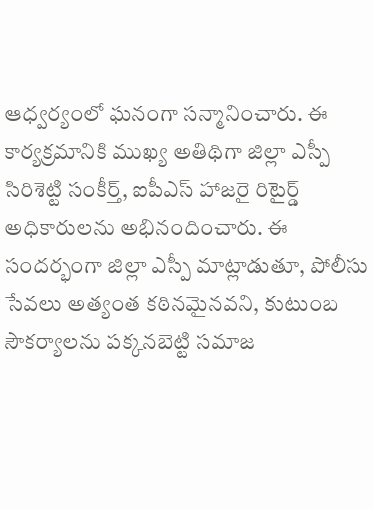ఆధ్వర్యంలో ఘనంగా సన్మానించారు. ఈ కార్యక్రమానికి ముఖ్య అతిథిగా జిల్లా ఎస్పీ సిరిశెట్టి సంకీర్త్, ఐపీఎస్ హాజరై రిటైర్డ్ అధికారులను అభినందించారు. ఈ సందర్భంగా జిల్లా ఎస్పీ మాట్లాడుతూ, పోలీసు సేవలు అత్యంత కఠినమైనవని, కుటుంబ సౌకర్యాలను పక్కనబెట్టి సమాజ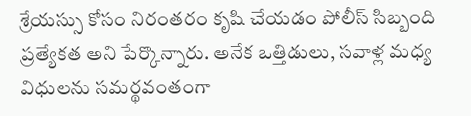శ్రేయస్సు కోసం నిరంతరం కృషి చేయడం పోలీస్ సిబ్బంది ప్రత్యేకత అని పేర్కొన్నారు. అనేక ఒత్తిడులు, సవాళ్ల మధ్య విధులను సమర్థవంతంగా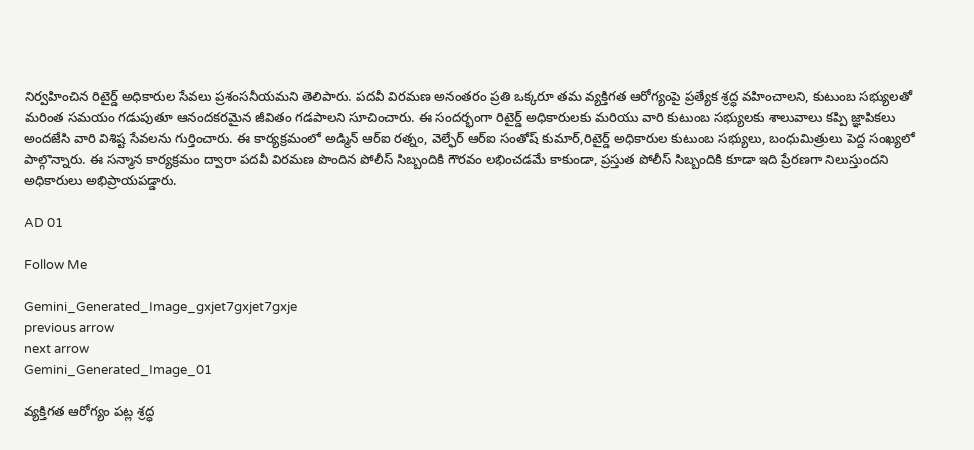నిర్వహించిన రిటైర్డ్ అధికారుల సేవలు ప్రశంసనీయమని తెలిపారు. పదవీ విరమణ అనంతరం ప్రతి ఒక్కరూ తమ వ్యక్తిగత ఆరోగ్యంపై ప్రత్యేక శ్రద్ధ వహించాలని, కుటుంబ సభ్యులతో మరింత సమయం గడుపుతూ ఆనందకరమైన జీవితం గడపాలని సూచించారు. ఈ సందర్భంగా రిటైర్డ్ అధికారులకు మరియు వారి కుటుంబ సభ్యులకు శాలువాలు కప్పి జ్ఞాపికలు అందజేసి వారి విశిష్ట సేవలను గుర్తించారు. ఈ కార్యక్రమంలో అడ్మిన్ ఆర్‌ఐ రత్నం, వెల్ఫేర్ ఆర్ఐ సంతోష్ కుమార్,రిటైర్డ్ అధికారుల కుటుంబ సభ్యులు, బంధుమిత్రులు పెద్ద సంఖ్యలో పాల్గొన్నారు. ఈ సన్మాన కార్యక్రమం ద్వారా పదవీ విరమణ పొందిన పోలీస్ సిబ్బందికి గౌరవం లభించడమే కాకుండా, ప్రస్తుత పోలీస్ సిబ్బందికి కూడా ఇది ప్రేరణగా నిలుస్తుందని అధికారులు అభిప్రాయపడ్డారు.

AD 01

Follow Me

Gemini_Generated_Image_gxjet7gxjet7gxje
previous arrow
next arrow
Gemini_Generated_Image_01

వ్యక్తిగత ఆరోగ్యం పట్ల శ్రద్ధ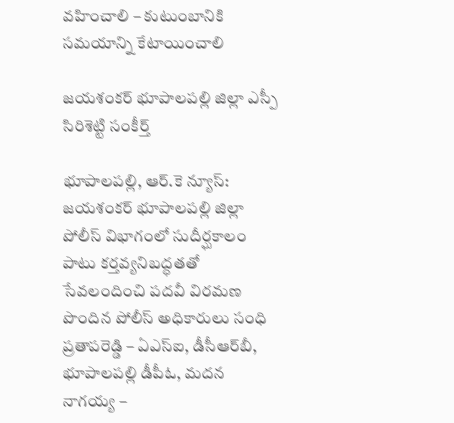వహించాలి – కుటుంబానికి సమయాన్ని కేటాయించాలి

జయశంకర్ భూపాలపల్లి జిల్లా ఎస్పీ సిరిశెట్టి సంకీర్త్

భూపాలపల్లి, ఆర్.కె న్యూస్: జయశంకర్ భూపాలపల్లి జిల్లా పోలీస్ విభాగంలో సుదీర్ఘకాలం పాటు కర్తవ్యనిబద్ధతతో సేవలందించి పదవీ విరమణ పొందిన పోలీస్ అధికారులు సంధి ప్రతాపరెడ్డి – ఏఎస్‌ఐ, డీసీఆర్‌బీ, భూపాలపల్లి డీపీఓ, మదన నాగయ్య –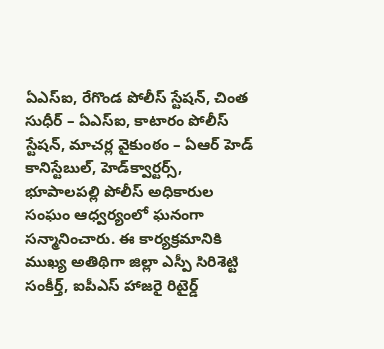ఏఎస్‌ఐ, రేగొండ పోలీస్ స్టేషన్, చింత సుధీర్ – ఏఎస్‌ఐ, కాటారం పోలీస్ స్టేషన్, మాచర్ల వైకుంఠం – ఏఆర్ హెడ్ కానిస్టేబుల్, హెడ్‌క్వార్టర్స్, భూపాలపల్లి పోలీస్ అధికారుల సంఘం ఆధ్వర్యంలో ఘనంగా సన్మానించారు. ఈ కార్యక్రమానికి ముఖ్య అతిథిగా జిల్లా ఎస్పీ సిరిశెట్టి సంకీర్త్, ఐపీఎస్ హాజరై రిటైర్డ్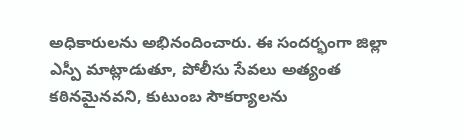అధికారులను అభినందించారు. ఈ సందర్భంగా జిల్లా ఎస్పీ మాట్లాడుతూ, పోలీసు సేవలు అత్యంత కఠినమైనవని, కుటుంబ సౌకర్యాలను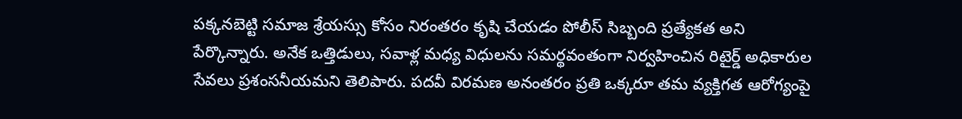పక్కనబెట్టి సమాజ శ్రేయస్సు కోసం నిరంతరం కృషి చేయడం పోలీస్ సిబ్బంది ప్రత్యేకత అని పేర్కొన్నారు. అనేక ఒత్తిడులు, సవాళ్ల మధ్య విధులను సమర్థవంతంగా నిర్వహించిన రిటైర్డ్ అధికారుల సేవలు ప్రశంసనీయమని తెలిపారు. పదవీ విరమణ అనంతరం ప్రతి ఒక్కరూ తమ వ్యక్తిగత ఆరోగ్యంపై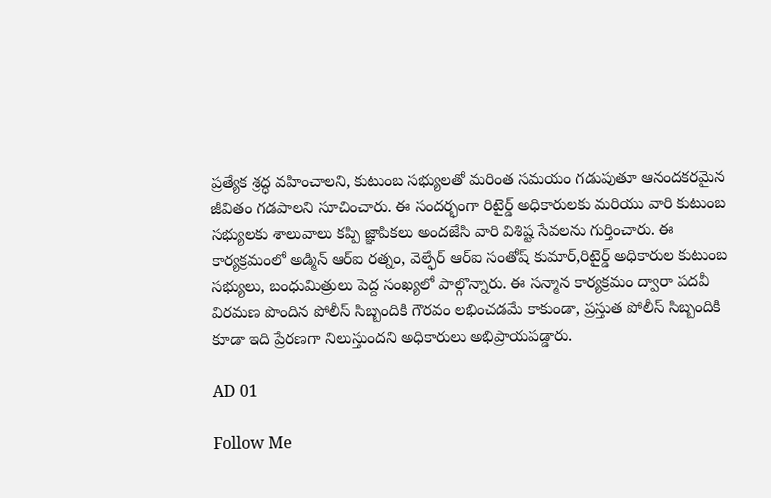ప్రత్యేక శ్రద్ధ వహించాలని, కుటుంబ సభ్యులతో మరింత సమయం గడుపుతూ ఆనందకరమైన జీవితం గడపాలని సూచించారు. ఈ సందర్భంగా రిటైర్డ్ అధికారులకు మరియు వారి కుటుంబ సభ్యులకు శాలువాలు కప్పి జ్ఞాపికలు అందజేసి వారి విశిష్ట సేవలను గుర్తించారు. ఈ కార్యక్రమంలో అడ్మిన్ ఆర్‌ఐ రత్నం, వెల్ఫేర్ ఆర్ఐ సంతోష్ కుమార్,రిటైర్డ్ అధికారుల కుటుంబ సభ్యులు, బంధుమిత్రులు పెద్ద సంఖ్యలో పాల్గొన్నారు. ఈ సన్మాన కార్యక్రమం ద్వారా పదవీ విరమణ పొందిన పోలీస్ సిబ్బందికి గౌరవం లభించడమే కాకుండా, ప్రస్తుత పోలీస్ సిబ్బందికి కూడా ఇది ప్రేరణగా నిలుస్తుందని అధికారులు అభిప్రాయపడ్డారు.

AD 01

Follow Me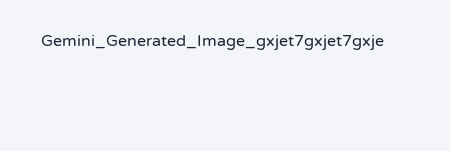Gemini_Generated_Image_gxjet7gxjet7gxje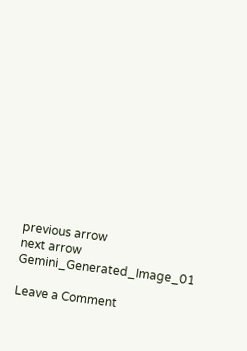previous arrow
next arrow
Gemini_Generated_Image_01

Leave a Comment